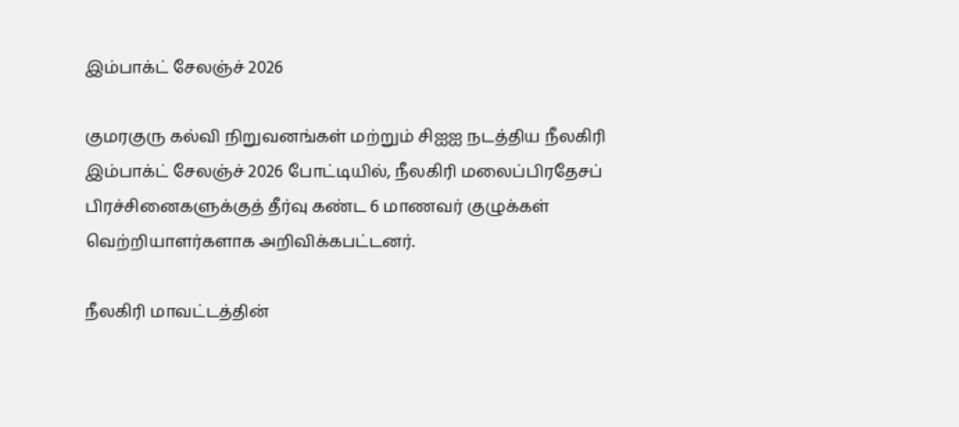இம்பாக்ட் சேலஞ்ச் 2026

குமரகுரு கல்வி நிறுவனங்கள் மற்றும் சிஐஐ நடத்திய நீலகிரி இம்பாக்ட் சேலஞ்ச் 2026 போட்டியில், நீலகிரி மலைப்பிரதேசப் பிரச்சினைகளுக்குத் தீர்வு கண்ட 6 மாணவர் குழுக்கள் வெற்றியாளர்களாக அறிவிக்கபட்டனர்.

நீலகிரி மாவட்டத்தின்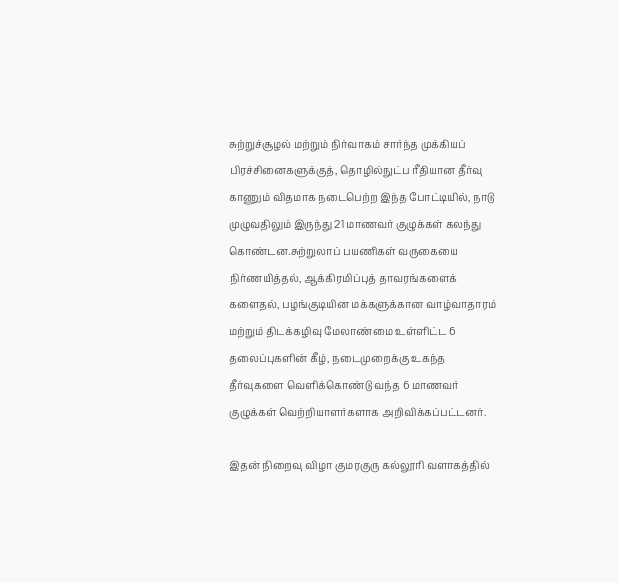சுற்றுச்சூழல் மற்றும் நிர்வாகம் சார்ந்த முக்கியப் பிரச்சினைகளுக்குத், தொழில்நுட்ப ரீதியான தீர்வு காணும் விதமாக நடைபெற்ற இந்த போட்டியில், நாடு முழுவதிலும் இருந்து 21 மாணவர் குழுக்கள் கலந்து கொண்டன.சுற்றுலாப் பயணிகள் வருகையை நிர்ணயித்தல், ஆக்கிரமிப்புத் தாவரங்களைக் களைதல், பழங்குடியின மக்களுக்கான வாழ்வாதாரம் மற்றும் திடக்கழிவு மேலாண்மை உள்ளிட்ட 6 தலைப்புகளின் கீழ், நடைமுறைக்கு உகந்த தீர்வுகளை வெளிக்கொண்டு வந்த 6 மாணவர் குழுக்கள் வெற்றியாளர்களாக அறிவிக்கப்பட்டனர்.

இதன் நிறைவு விழா குமரகுரு கல்லூரி வளாகத்தில்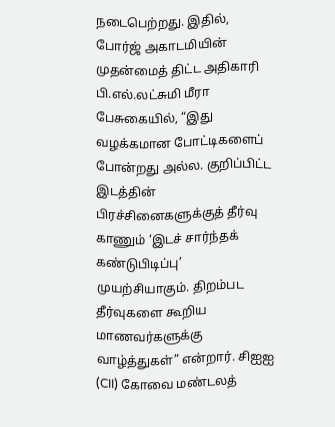நடைபெற்றது. இதில், போர்ஜ் அகாடமியின் முதன்மைத் திட்ட அதிகாரி பி.எல்.லட்சுமி மீரா பேசுகையில், “இது வழக்கமான போட்டிகளைப் போன்றது அல்ல. குறிப்பிட்ட இடத்தின் பிரச்சினைகளுக்குத் தீர்வு காணும் ‘இடச் சார்ந்தக் கண்டுபிடிப்பு’ முயற்சியாகும். திறம்பட தீர்வுகளை கூறிய மாணவர்களுக்கு வாழ்த்துகள்” என்றார். சிஐஐ (CII) கோவை மண்டலத்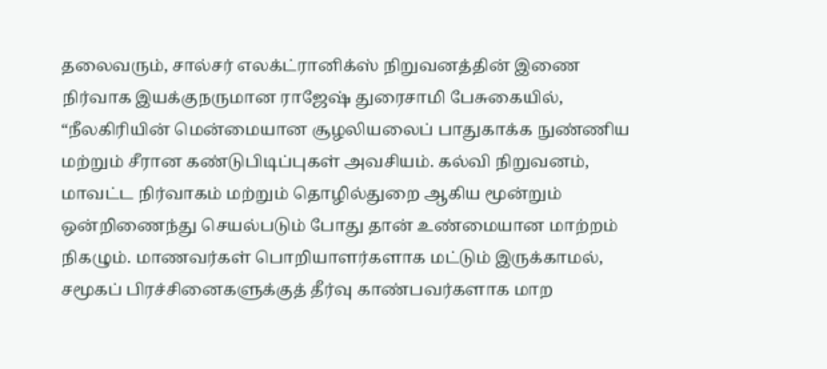தலைவரும், சால்சர் எலக்ட்ரானிக்ஸ் நிறுவனத்தின் இணை நிர்வாக இயக்குநருமான ராஜேஷ் துரைசாமி பேசுகையில், “நீலகிரியின் மென்மையான சூழலியலைப் பாதுகாக்க நுண்ணிய மற்றும் சீரான கண்டுபிடிப்புகள் அவசியம். கல்வி நிறுவனம், மாவட்ட நிர்வாகம் மற்றும் தொழில்துறை ஆகிய மூன்றும் ஒன்றிணைந்து செயல்படும் போது தான் உண்மையான மாற்றம் நிகழும். மாணவர்கள் பொறியாளர்களாக மட்டும் இருக்காமல், சமூகப் பிரச்சினைகளுக்குத் தீர்வு காண்பவர்களாக மாற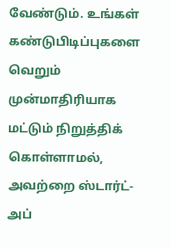வேண்டும். உங்கள் கண்டுபிடிப்புகளை வெறும் முன்மாதிரியாக மட்டும் நிறுத்திக் கொள்ளாமல், அவற்றை ஸ்டார்ட்-அப்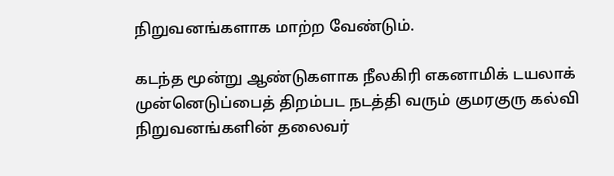நிறுவனங்களாக மாற்ற வேண்டும்.

கடந்த மூன்று ஆண்டுகளாக நீலகிரி எகனாமிக் டயலாக் முன்னெடுப்பைத் திறம்பட நடத்தி வரும் குமரகுரு கல்வி நிறுவனங்களின் தலைவர்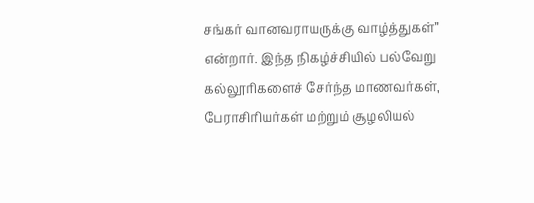சங்கர் வானவராயருக்கு வாழ்த்துகள்” என்றார். இந்த நிகழ்ச்சியில் பல்வேறு கல்லூரிகளைச் சேர்ந்த மாணவர்கள், பேராசிரியர்கள் மற்றும் சூழலியல்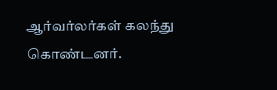ஆர்வர்லர்கள் கலந்து கொண்டனர்.